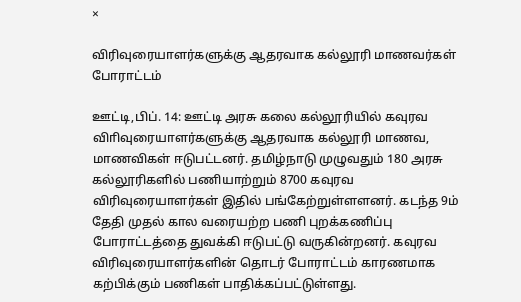×

விரிவுரையாளர்களுக்கு ஆதரவாக கல்லூரி மாணவர்கள் போராட்டம்

ஊட்டி,பிப். 14: ஊட்டி அரசு கலை கல்லூரியில் கவுரவ விாிவுரையாளர்களுக்கு ஆதரவாக கல்லூரி மாணவ, மாணவிகள் ஈடுபட்டனர். தமிழ்நாடு முழுவதும் 180 அரசு கல்லூரிகளில் பணியாற்றும் 8700 கவுரவ விரிவுரையாளர்கள் இதில் பங்கேற்றுள்ளளனர். கடந்த 9ம் தேதி முதல் கால வரையற்ற பணி புறக்கணிப்பு போராட்டத்தை துவக்கி ஈடுபட்டு வருகின்றனர். கவுரவ விரிவுரையாளர்களின் தொடர் போராட்டம் காரணமாக கற்பிக்கும் பணிகள் பாதிக்கப்பட்டுள்ளது.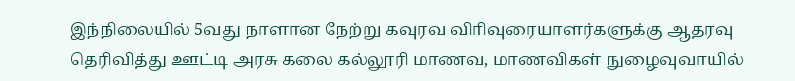இந்நிலையில் 5வது நாளான நேற்று கவுரவ விாிவுரையாளர்களுக்கு ஆதரவு தெரிவித்து ஊட்டி அரசு கலை கல்லூரி மாணவ, மாணவிகள் நுழைவுவாயில்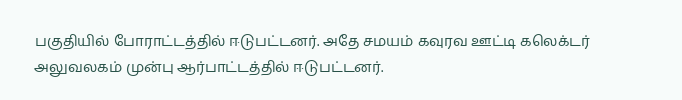பகுதியில் போராட்டத்தில் ஈடுபட்டனர். அதே சமயம் கவுரவ ஊட்டி கலெக்டர் அலுவலகம் முன்பு ஆர்பாட்டத்தில் ஈடுபட்டனர்.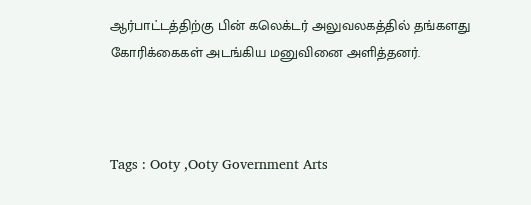ஆர்பாட்டத்திற்கு பின் கலெக்டர் அலுவலகத்தில் தங்களது கோரிக்கைகள் அடங்கிய மனுவினை அளித்தனர்.



Tags : Ooty ,Ooty Government Arts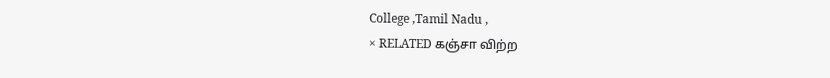College ,Tamil Nadu ,
× RELATED கஞ்சா விற்ற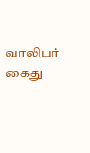வாலிபர் கைது